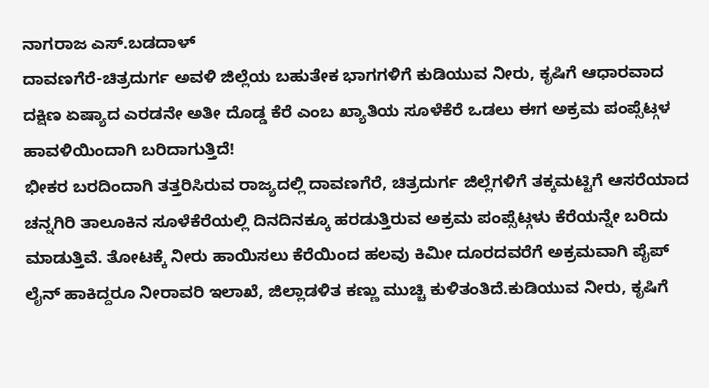ನಾಗರಾಜ ಎಸ್.ಬಡದಾಳ್
ದಾವಣಗೆರೆ-ಚಿತ್ರದುರ್ಗ ಅವಳಿ ಜಿಲ್ಲೆಯ ಬಹುತೇಕ ಭಾಗಗಳಿಗೆ ಕುಡಿಯುವ ನೀರು, ಕೃಷಿಗೆ ಆಧಾರವಾದ ದಕ್ಷಿಣ ಏಷ್ಯಾದ ಎರಡನೇ ಅತೀ ದೊಡ್ಡ ಕೆರೆ ಎಂಬ ಖ್ಯಾತಿಯ ಸೂಳೆಕೆರೆ ಒಡಲು ಈಗ ಅಕ್ರಮ ಪಂಪ್ಸೆಟ್ಗಳ ಹಾವಳಿಯಿಂದಾಗಿ ಬರಿದಾಗುತ್ತಿದೆ!
ಭೀಕರ ಬರದಿಂದಾಗಿ ತತ್ತರಿಸಿರುವ ರಾಜ್ಯದಲ್ಲಿ ದಾವಣಗೆರೆ, ಚಿತ್ರದುರ್ಗ ಜಿಲ್ಲೆಗಳಿಗೆ ತಕ್ಕಮಟ್ಟಿಗೆ ಆಸರೆಯಾದ ಚನ್ನಗಿರಿ ತಾಲೂಕಿನ ಸೂಳೆಕೆರೆಯಲ್ಲಿ ದಿನದಿನಕ್ಕೂ ಹರಡುತ್ತಿರುವ ಅಕ್ರಮ ಪಂಪ್ಸೆಟ್ಗಳು ಕೆರೆಯನ್ನೇ ಬರಿದು ಮಾಡುತ್ತಿವೆ. ತೋಟಕ್ಕೆ ನೀರು ಹಾಯಿಸಲು ಕೆರೆಯಿಂದ ಹಲವು ಕಿಮೀ ದೂರದವರೆಗೆ ಅಕ್ರಮವಾಗಿ ಪೈಪ್ ಲೈನ್ ಹಾಕಿದ್ದರೂ ನೀರಾವರಿ ಇಲಾಖೆ, ಜಿಲ್ಲಾಡಳಿತ ಕಣ್ಣು ಮುಚ್ಚಿ ಕುಳಿತಂತಿದೆ.ಕುಡಿಯುವ ನೀರು, ಕೃಷಿಗೆ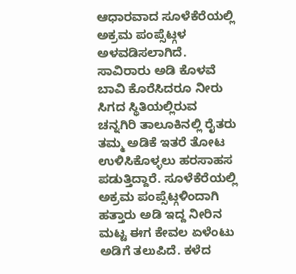ಆಧಾರವಾದ ಸೂಳೆಕೆರೆಯಲ್ಲಿ ಅಕ್ರಮ ಪಂಪ್ಸೆಟ್ಗಳ ಅಳವಡಿಸಲಾಗಿದೆ. ಸಾವಿರಾರು ಅಡಿ ಕೊಳವೆ ಬಾವಿ ಕೊರೆಸಿದರೂ ನೀರು ಸಿಗದ ಸ್ಥಿತಿಯಲ್ಲಿರುವ ಚನ್ನಗಿರಿ ತಾಲೂಕಿನಲ್ಲಿ ರೈತರು ತಮ್ಮ ಅಡಿಕೆ ಇತರೆ ತೋಟ ಉಳಿಸಿಕೊಳ್ಳಲು ಹರಸಾಹಸ ಪಡುತ್ತಿದ್ದಾರೆ. ಸೂಳೆಕೆರೆಯಲ್ಲಿ ಅಕ್ರಮ ಪಂಪ್ಸೆಟ್ಗಳಿಂದಾಗಿ ಹತ್ತಾರು ಅಡಿ ಇದ್ದ ನೀರಿನ ಮಟ್ಟ ಈಗ ಕೇವಲ ಏಳೆಂಟು ಅಡಿಗೆ ತಲುಪಿದೆ. ಕಳೆದ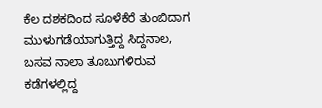ಕೆಲ ದಶಕದಿಂದ ಸೂಳೆಕೆರೆ ತುಂಬಿದಾಗ ಮುಳುಗಡೆಯಾಗುತ್ತಿದ್ದ ಸಿದ್ದನಾಲ, ಬಸವ ನಾಲಾ ತೂಬುಗಳಿರುವ ಕಡೆಗಳಲ್ಲಿದ್ದ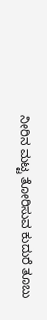ನೀರಿನ ಮಟ್ಟ ತೋರಿಸುವ ಕುದುರೆ ತೂಬು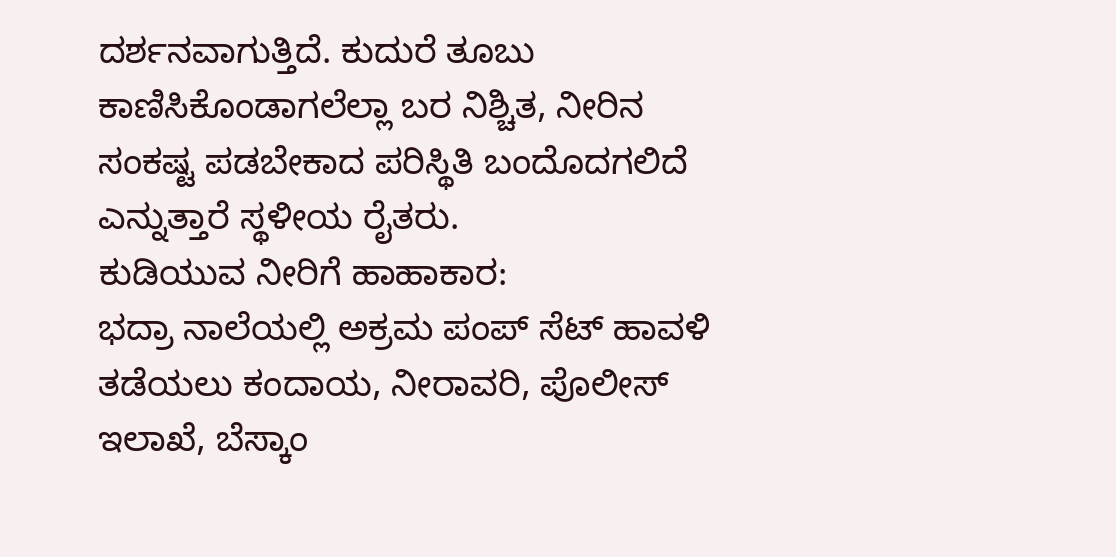ದರ್ಶನವಾಗುತ್ತಿದೆ. ಕುದುರೆ ತೂಬು ಕಾಣಿಸಿಕೊಂಡಾಗಲೆಲ್ಲಾ ಬರ ನಿಶ್ಚಿತ, ನೀರಿನ ಸಂಕಷ್ಟ ಪಡಬೇಕಾದ ಪರಿಸ್ಥಿತಿ ಬಂದೊದಗಲಿದೆ ಎನ್ನುತ್ತಾರೆ ಸ್ಥಳೀಯ ರೈತರು.
ಕುಡಿಯುವ ನೀರಿಗೆ ಹಾಹಾಕಾರ:
ಭದ್ರಾ ನಾಲೆಯಲ್ಲಿ ಅಕ್ರಮ ಪಂಪ್ ಸೆಟ್ ಹಾವಳಿ ತಡೆಯಲು ಕಂದಾಯ, ನೀರಾವರಿ, ಪೊಲೀಸ್ ಇಲಾಖೆ, ಬೆಸ್ಕಾಂ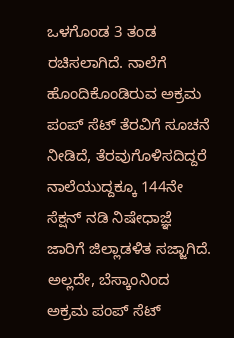ಒಳಗೊಂಡ 3 ತಂಡ ರಚಿಸಲಾಗಿದೆ. ನಾಲೆಗೆ ಹೊಂದಿಕೊಂಡಿರುವ ಅಕ್ರಮ ಪಂಪ್ ಸೆಟ್ ತೆರವಿಗೆ ಸೂಚನೆ ನೀಡಿದೆ, ತೆರವುಗೊಳಿಸದಿದ್ದರೆ ನಾಲೆಯುದ್ದಕ್ಕೂ 144ನೇ ಸೆಕ್ಷನ್ ನಡಿ ನಿಷೇಧಾಜ್ಞೆ ಜಾರಿಗೆ ಜಿಲ್ಲಾಡಳಿತ ಸಜ್ಜಾಗಿದೆ. ಅಲ್ಲದೇ, ಬೆಸ್ಕಾಂನಿಂದ ಅಕ್ರಮ ಪಂಪ್ ಸೆಟ್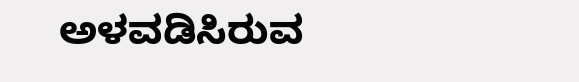ಅಳವಡಿಸಿರುವ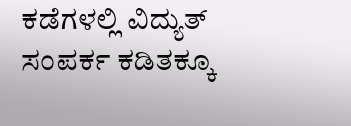ಕಡೆಗಳಲ್ಲಿ ವಿದ್ಯುತ್ ಸಂಪರ್ಕ ಕಡಿತಕ್ಕೂ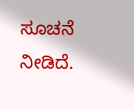ಸೂಚನೆ ನೀಡಿದೆ.